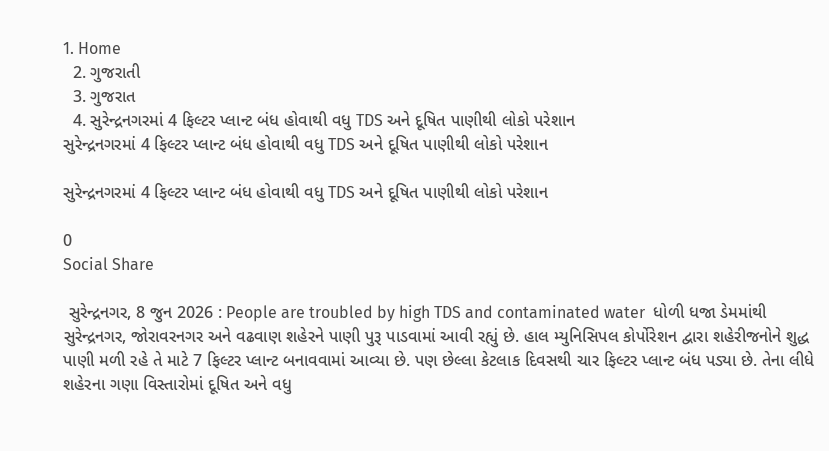1. Home
  2. ગુજરાતી
  3. ગુજરાત
  4. સુરેન્દ્રનગરમાં 4 ફિલ્ટર પ્લાન્ટ બંધ હોવાથી વધુ TDS અને દૂષિત પાણીથી લોકો પરેશાન
સુરેન્દ્રનગરમાં 4 ફિલ્ટર પ્લાન્ટ બંધ હોવાથી વધુ TDS અને દૂષિત પાણીથી લોકો પરેશાન

સુરેન્દ્રનગરમાં 4 ફિલ્ટર પ્લાન્ટ બંધ હોવાથી વધુ TDS અને દૂષિત પાણીથી લોકો પરેશાન

0
Social Share

 સુરેન્દ્રનગર, 8 જુન 2026 : People are troubled by high TDS and contaminated water  ધોળી ધજા ડેમમાંથી સુરેન્દ્રનગર, જોરાવરનગર અને વઢવાણ શહેરને પાણી પુરૂ પાડવામાં આવી રહ્યું છે. હાલ મ્યુનિસિપલ કોર્પોરેશન દ્વારા શહેરીજનોને શુદ્ધ પાણી મળી રહે તે માટે 7 ફિલ્ટર પ્લાન્ટ બનાવવામાં આવ્યા છે. પણ છેલ્લા કેટલાક દિવસથી ચાર ફિલ્ટર પ્લાન્ટ બંધ પડ્યા છે. તેના લીધે શહેરના ગણા વિસ્તારોમાં દૂષિત અને વધુ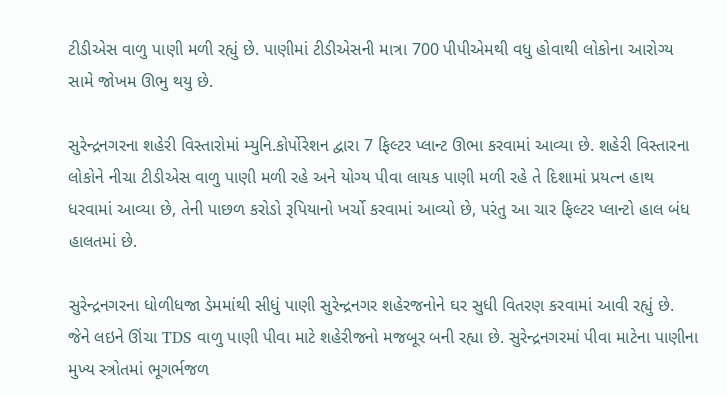ટીડીએસ વાળુ પાણી મળી રહ્યું છે. પાણીમાં ટીડીએસની માત્રા 700 પીપીએમથી વધુ હોવાથી લોકોના આરોગ્ય સામે જોખમ ઊભુ થયુ છે.

સુરેન્દ્રનગરના શહેરી વિસ્તારોમાં મ્યુનિ.કોર્પોરેશન દ્વારા 7 ફિલ્ટર પ્લાન્ટ ઊભા કરવામાં આવ્યા છે. શહેરી વિસ્તારના લોકોને નીચા ટીડીએસ વાળુ પાણી મળી રહે અને યોગ્ય પીવા લાયક પાણી મળી રહે તે દિશામાં પ્રયત્ન હાથ ધરવામાં આવ્યા છે, તેની પાછળ કરોડો રૂપિયાનો ખર્ચો કરવામાં આવ્યો છે, પરંતુ આ ચાર ફિલ્ટર પ્લાન્ટો હાલ બંધ હાલતમાં છે.

સુરેન્દ્રનગરના ધોળીધજા ડેમમાંથી સીધું પાણી સુરેન્દ્રનગર શહેરજનોને ઘર સુધી વિતરણ કરવામાં આવી રહ્યું છે. જેને લઇને ઊંચા TDS વાળુ પાણી પીવા માટે શહેરીજનો મજબૂર બની રહ્યા છે. સુરેન્દ્રનગરમાં પીવા માટેના પાણીના મુખ્ય સ્ત્રોતમાં ભૂગર્ભજળ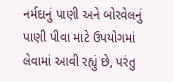નર્મદાનું પાણી અને બોરવેલનું પાણી પીવા માટે ઉપયોગમાં લેવામાં આવી રહ્યું છે, પરંતુ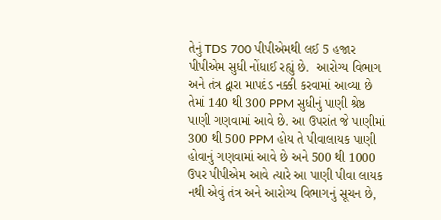તેનું TDS 700 પીપીએમથી લઈ 5 હજાર પીપીએમ સુધી નોંધાઈ રહ્યું છે.  આરોગ્ય વિભાગ અને તંત્ર દ્વારા માપદંડ નક્કી કરવામાં આવ્યા છે તેમાં 140 થી 300 PPM સુધીનું પાણી શ્રેષ્ઠ પાણી ગણવામાં આવે છે. આ ઉપરાંત જે પાણીમાં 300 થી 500 PPM હોય તે પીવાલાયક પાણી હોવાનું ગણવામાં આવે છે અને 500 થી 1000 ઉપર પીપીએમ આવે ત્યારે આ પાણી પીવા લાયક નથી એવું તંત્ર અને આરોગ્ય વિભાગનું સૂચન છે,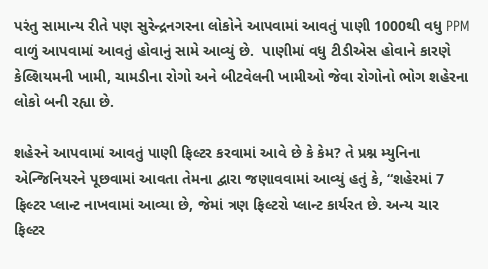પરંતુ સામાન્ય રીતે પણ સુરેન્દ્રનગરના લોકોને આપવામાં આવતું પાણી 1000થી વધુ PPM વાળું આપવામાં આવતું હોવાનું સામે આવ્યું છે.  પાણીમાં વધુ ટીડીએસ હોવાને કારણે કેલ્શિયમની ખામી, ચામડીના રોગો અને બીટવેલની ખામીઓ જેવા રોગોનો ભોગ શહેરના લોકો બની રહ્યા છે.

શહેરને આપવામાં આવતું પાણી ફિલ્ટર કરવામાં આવે છે કે કેમ? તે પ્રશ્ન મ્યુનિના એન્જિનિયરને પૂછવામાં આવતા તેમના દ્વારા જણાવવામાં આવ્યું હતું કે, “શહેરમાં 7 ફિલ્ટર પ્લાન્ટ નાખવામાં આવ્યા છે, જેમાં ત્રણ ફિલ્ટરો પ્લાન્ટ કાર્યરત છે. અન્ય ચાર ફિલ્ટર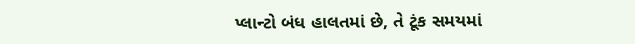પ્લાન્ટો બંધ હાલતમાં છે, તે ટૂંક સમયમાં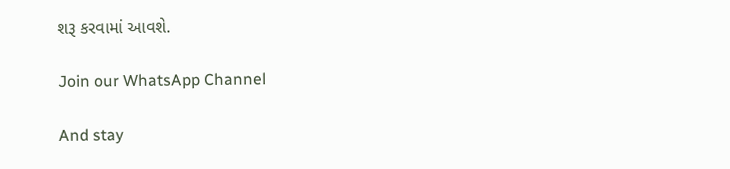શરૂ કરવામાં આવશે.

Join our WhatsApp Channel

And stay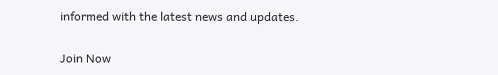informed with the latest news and updates.

Join Now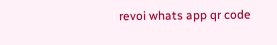revoi whats app qr code